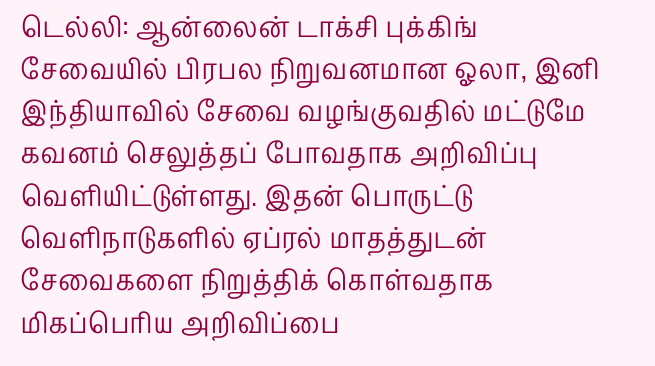டெல்லி: ஆன்லைன் டாக்சி புக்கிங் சேவையில் பிரபல நிறுவனமான ஓலா, இனி இந்தியாவில் சேவை வழங்குவதில் மட்டுமே கவனம் செலுத்தப் போவதாக அறிவிப்பு வெளியிட்டுள்ளது. இதன் பொருட்டு வெளிநாடுகளில் ஏப்ரல் மாதத்துடன் சேவைகளை நிறுத்திக் கொள்வதாக மிகப்பெரிய அறிவிப்பை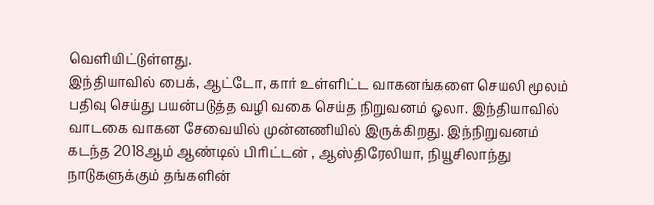வெளியிட்டுள்ளது.
இந்தியாவில் பைக், ஆட்டோ, கார் உள்ளிட்ட வாகனங்களை செயலி மூலம் பதிவு செய்து பயன்படுத்த வழி வகை செய்த நிறுவனம் ஓலா. இந்தியாவில் வாடகை வாகன சேவையில் முன்னணியில் இருக்கிறது. இந்நிறுவனம் கடந்த 2018ஆம் ஆண்டில் பிரிட்டன் , ஆஸ்திரேலியா, நியூசிலாந்து நாடுகளுக்கும் தங்களின்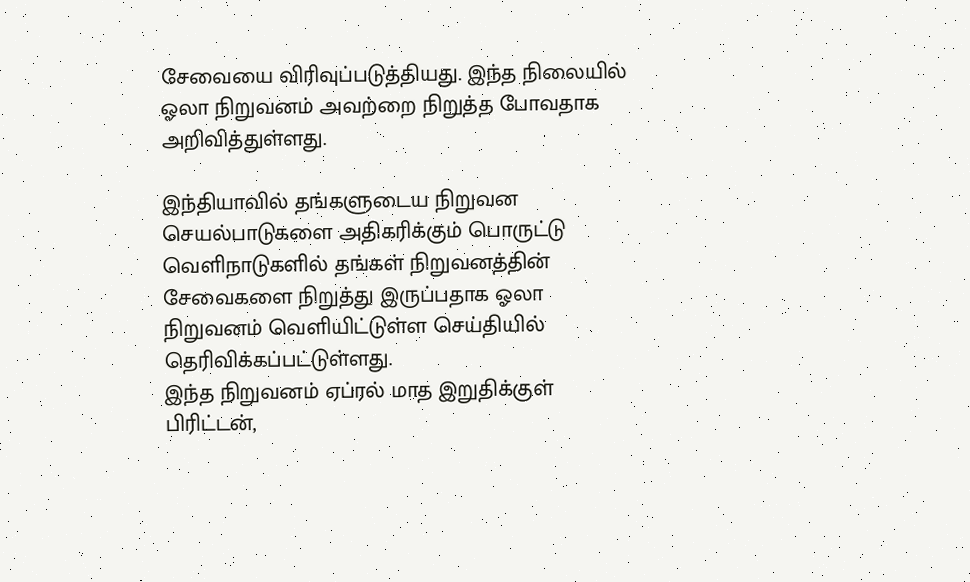சேவையை விரிவுப்படுத்தியது. இந்த நிலையில் ஓலா நிறுவனம் அவற்றை நிறுத்த போவதாக அறிவித்துள்ளது.

இந்தியாவில் தங்களுடைய நிறுவன செயல்பாடுகளை அதிகரிக்கும் பொருட்டு வெளிநாடுகளில் தங்கள் நிறுவனத்தின் சேவைகளை நிறுத்து இருப்பதாக ஓலா நிறுவனம் வெளியிட்டுள்ள செய்தியில் தெரிவிக்கப்பட்டுள்ளது.
இந்த நிறுவனம் ஏப்ரல் மாத இறுதிக்குள் பிரிட்டன்,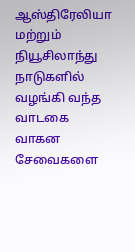ஆஸ்திரேலியா மற்றும் நியூசிலாந்து நாடுகளில் வழங்கி வந்த வாடகை வாகன சேவைகளை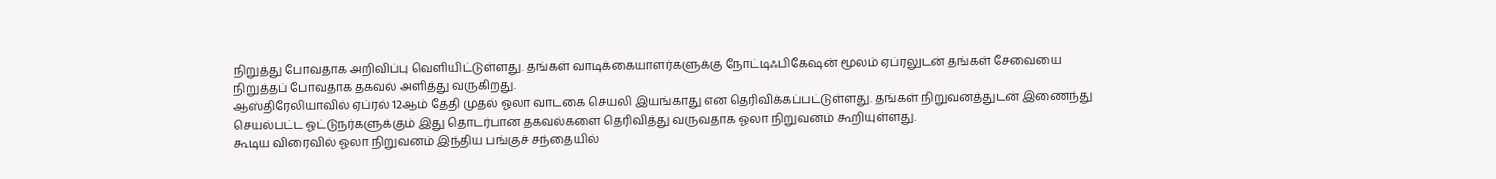நிறுத்து போவதாக அறிவிப்பு வெளியிட்டுள்ளது. தங்கள் வாடிக்கையாளர்களுக்கு நோட்டிஃபிகேஷன் மூலம் ஏப்ரலுடன் தங்கள் சேவையை நிறுத்தப் போவதாக தகவல் அளித்து வருகிறது.
ஆஸ்திரேலியாவில் ஏப்ரல் 12ஆம் தேதி முதல் ஓலா வாடகை செயலி இயங்காது என தெரிவிக்கப்பட்டுள்ளது. தங்கள் நிறுவனத்துடன் இணைந்து செயல்பட்ட ஓட்டுநர்களுக்கும் இது தொடர்பான தகவல்களை தெரிவித்து வருவதாக ஓலா நிறுவனம் கூறியுள்ளது.
கூடிய விரைவில் ஓலா நிறுவனம் இந்திய பங்குச் சந்தையில்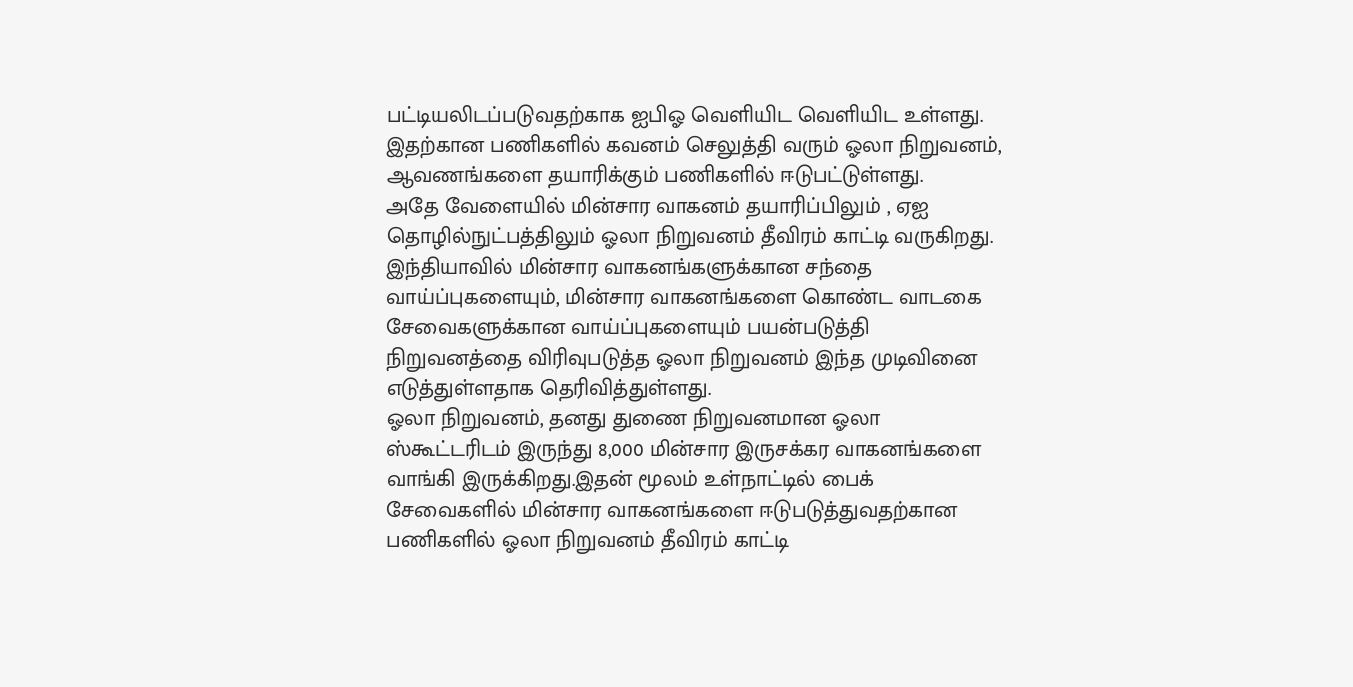பட்டியலிடப்படுவதற்காக ஐபிஓ வெளியிட வெளியிட உள்ளது. இதற்கான பணிகளில் கவனம் செலுத்தி வரும் ஓலா நிறுவனம், ஆவணங்களை தயாரிக்கும் பணிகளில் ஈடுபட்டுள்ளது.
அதே வேளையில் மின்சார வாகனம் தயாரிப்பிலும் , ஏஐ தொழில்நுட்பத்திலும் ஓலா நிறுவனம் தீவிரம் காட்டி வருகிறது.
இந்தியாவில் மின்சார வாகனங்களுக்கான சந்தை வாய்ப்புகளையும், மின்சார வாகனங்களை கொண்ட வாடகை சேவைகளுக்கான வாய்ப்புகளையும் பயன்படுத்தி நிறுவனத்தை விரிவுபடுத்த ஓலா நிறுவனம் இந்த முடிவினை எடுத்துள்ளதாக தெரிவித்துள்ளது.
ஓலா நிறுவனம், தனது துணை நிறுவனமான ஓலா ஸ்கூட்டரிடம் இருந்து 8,000 மின்சார இருசக்கர வாகனங்களை வாங்கி இருக்கிறது.இதன் மூலம் உள்நாட்டில் பைக் சேவைகளில் மின்சார வாகனங்களை ஈடுபடுத்துவதற்கான பணிகளில் ஓலா நிறுவனம் தீவிரம் காட்டி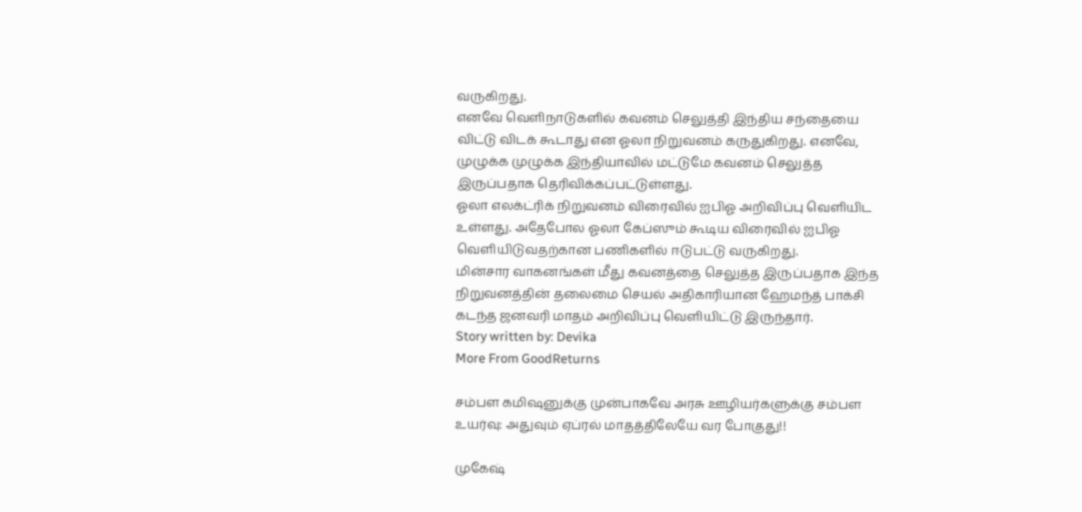வருகிறது.
எனவே வெளிநாடுகளில் கவனம் செலுத்தி இந்திய சந்தையை விட்டு விடக் கூடாது என ஓலா நிறுவனம் கருதுகிறது. எனவே, முழுக்க முழுக்க இந்தியாவில் மட்டுமே கவனம் செலுத்த இருப்பதாக தெரிவிக்கப்பட்டுள்ளது.
ஓலா எலக்ட்ரிக் நிறுவனம் விரைவில் ஐபிஓ அறிவிப்பு வெளியிட உள்ளது. அதேபோல ஓலா கேப்ஸும் கூடிய விரைவில் ஐபிஓ வெளியிடுவதற்கான பணிகளில் ஈடுபட்டு வருகிறது.
மின்சார வாகனங்கள் மீது கவனத்தை செலுத்த இருப்பதாக இந்த நிறுவனத்தின் தலைமை செயல் அதிகாரியான ஹேமந்த் பாக்சி கடந்த ஜனவரி மாதம் அறிவிப்பு வெளியிட்டு இருந்தார்.
Story written by: Devika
More From GoodReturns

சம்பள கமிஷனுக்கு முன்பாகவே அரசு ஊழியர்களுக்கு சம்பள உயர்வு: அதுவும் ஏப்ரல் மாதத்திலேயே வர போகுது!!

முகேஷ்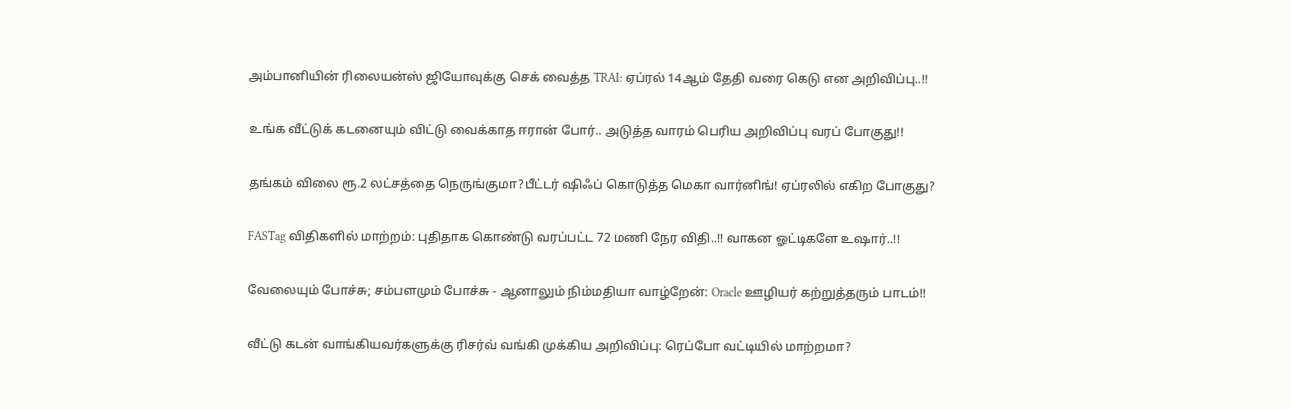அம்பானியின் ரிலையன்ஸ் ஜியோவுக்கு செக் வைத்த TRAI: ஏப்ரல் 14ஆம் தேதி வரை கெடு என அறிவிப்பு..!!

உங்க வீட்டுக் கடனையும் விட்டு வைக்காத ஈரான் போர்.. அடுத்த வாரம் பெரிய அறிவிப்பு வரப் போகுது!!

தங்கம் விலை ரூ.2 லட்சத்தை நெருங்குமா?பீட்டர் ஷிஃப் கொடுத்த மெகா வார்னிங்! ஏப்ரலில் எகிற போகுது?

FASTag விதிகளில் மாற்றம்: புதிதாக கொண்டு வரப்பட்ட 72 மணி நேர விதி..!! வாகன ஓட்டிகளே உஷார்..!!

வேலையும் போச்சு; சம்பளமும் போச்சு - ஆனாலும் நிம்மதியா வாழ்றேன்: Oracle ஊழியர் கற்றுத்தரும் பாடம்!!

வீட்டு கடன் வாங்கியவர்களுக்கு ரிசர்வ் வங்கி முக்கிய அறிவிப்பு: ரெப்போ வட்டியில் மாற்றமா?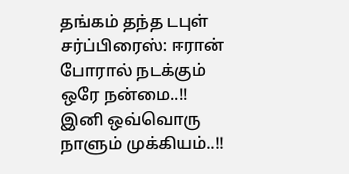தங்கம் தந்த டபுள் சர்ப்பிரைஸ்: ஈரான் போரால் நடக்கும் ஒரே நன்மை..!! இனி ஒவ்வொரு நாளும் முக்கியம்..!!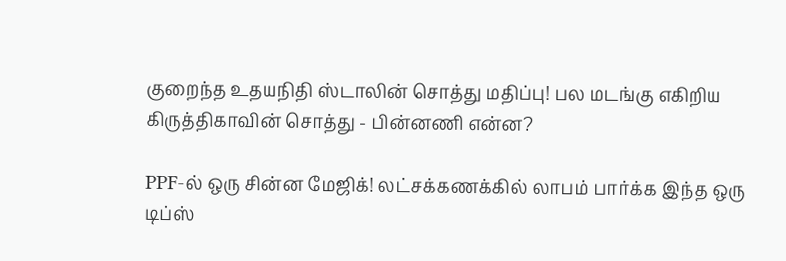குறைந்த உதயநிதி ஸ்டாலின் சொத்து மதிப்பு! பல மடங்கு எகிறிய கிருத்திகாவின் சொத்து - பின்னணி என்ன?

PPF-ல் ஒரு சின்ன மேஜிக்! லட்சக்கணக்கில் லாபம் பார்க்க இந்த ஒரு டிப்ஸ்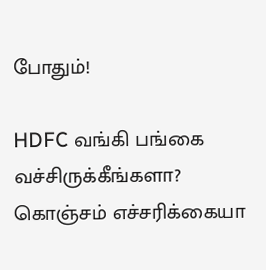போதும்!

HDFC வங்கி பங்கை வச்சிருக்கீங்களா? கொஞ்சம் எச்சரிக்கையா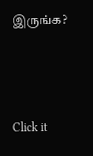இருங்க?



Click it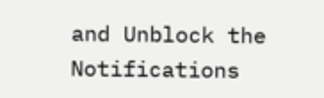and Unblock the Notifications